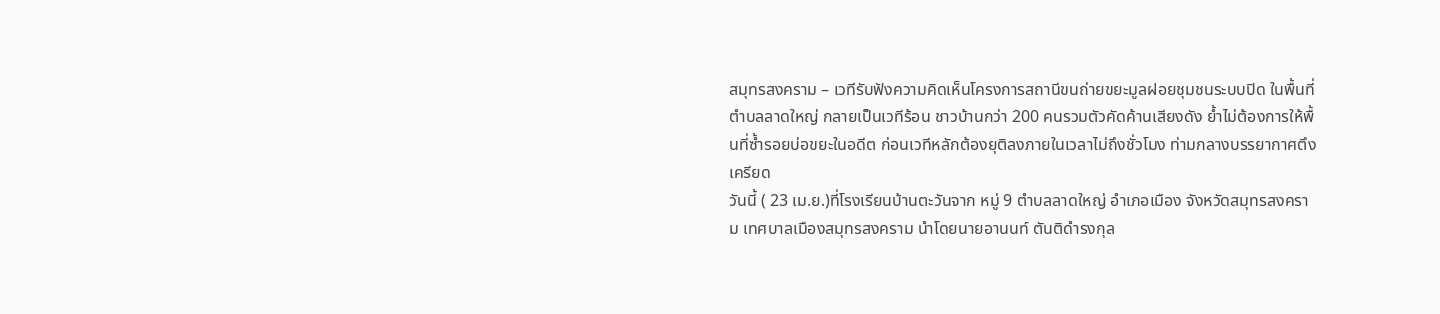สมุทรสงคราม – เวทีรับฟังความคิดเห็นโครงการสถานีขนถ่ายขยะมูลฝอยชุมชนระบบปิด ในพื้นที่ตำบลลาดใหญ่ กลายเป็นเวทีร้อน ชาวบ้านกว่า 200 คนรวมตัวคัดค้านเสียงดัง ย้ำไม่ต้องการให้พื้นที่ซ้ำรอยบ่อขยะในอดีต ก่อนเวทีหลักต้องยุติลงภายในเวลาไม่ถึงชั่วโมง ท่ามกลางบรรยากาศตึงเครียด
วันนี้ ( 23 เม.ย.)ที่โรงเรียนบ้านตะวันจาก หมู่ 9 ตำบลลาดใหญ่ อำเภอเมือง จังหวัดสมุทรสงคราม เทศบาลเมืองสมุทรสงคราม นำโดยนายอานนท์ ตันติดำรงกุล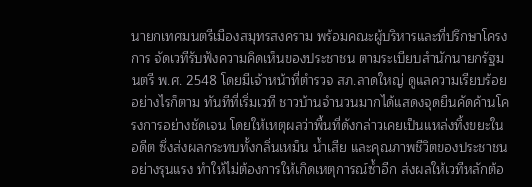นายกเทศมนตรีเมืองสมุทรสงคราม พร้อมคณะผู้บริหารและที่ปรึกษาโครงการ จัดเวทีรับฟังความคิดเห็นของประชาชน ตามระเบียบสำนักนายกรัฐมนตรี พ.ศ. 2548 โดยมีเจ้าหน้าที่ตำรวจ สภ.ลาดใหญ่ ดูแลความเรียบร้อย
อย่างไรก็ตาม ทันทีที่เริ่มเวที ชาวบ้านจำนวนมากได้แสดงจุดยืนคัดค้านโครงการอย่างชัดเจน โดยให้เหตุผลว่าพื้นที่ดังกล่าวเคยเป็นแหล่งทิ้งขยะในอดีต ซึ่งส่งผลกระทบทั้งกลิ่นเหม็น น้ำเสีย และคุณภาพชีวิตของประชาชนอย่างรุนแรง ทำให้ไม่ต้องการให้เกิดเหตุการณ์ซ้ำอีก ส่งผลให้เวทีหลักต้อ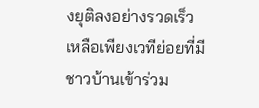งยุติลงอย่างรวดเร็ว เหลือเพียงเวทีย่อยที่มีชาวบ้านเข้าร่วม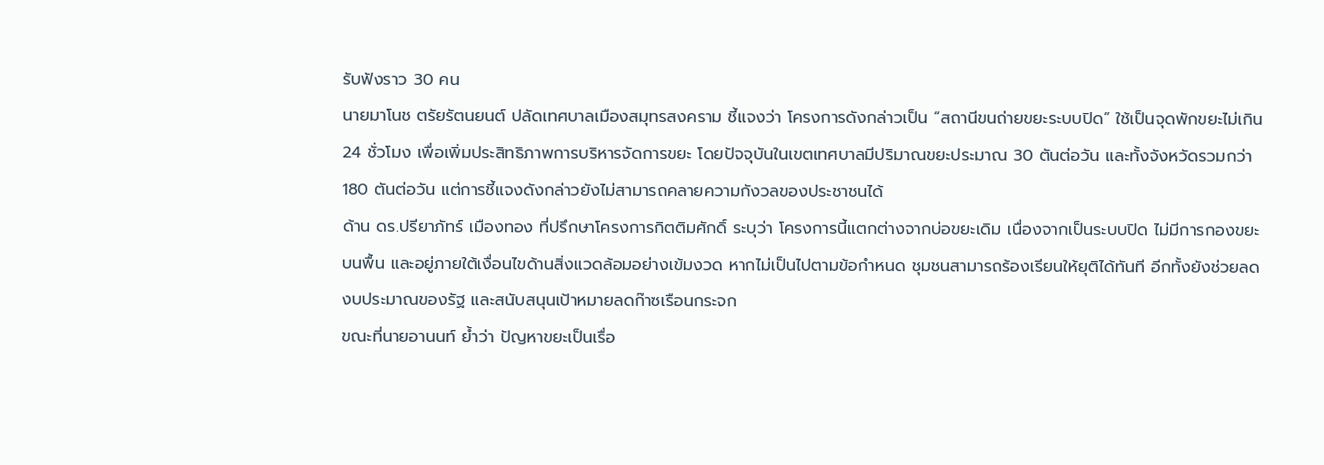รับฟังราว 30 คน
นายมาโนช ตรัยรัตนยนต์ ปลัดเทศบาลเมืองสมุทรสงคราม ชี้แจงว่า โครงการดังกล่าวเป็น “สถานีขนถ่ายขยะระบบปิด” ใช้เป็นจุดพักขยะไม่เกิน 24 ชั่วโมง เพื่อเพิ่มประสิทธิภาพการบริหารจัดการขยะ โดยปัจจุบันในเขตเทศบาลมีปริมาณขยะประมาณ 30 ตันต่อวัน และทั้งจังหวัดรวมกว่า 180 ตันต่อวัน แต่การชี้แจงดังกล่าวยังไม่สามารถคลายความกังวลของประชาชนได้
ด้าน ดร.ปรียาภัทร์ เมืองทอง ที่ปรึกษาโครงการกิตติมศักดิ์ ระบุว่า โครงการนี้แตกต่างจากบ่อขยะเดิม เนื่องจากเป็นระบบปิด ไม่มีการกองขยะบนพื้น และอยู่ภายใต้เงื่อนไขด้านสิ่งแวดล้อมอย่างเข้มงวด หากไม่เป็นไปตามข้อกำหนด ชุมชนสามารถร้องเรียนให้ยุติได้ทันที อีกทั้งยังช่วยลดงบประมาณของรัฐ และสนับสนุนเป้าหมายลดก๊าซเรือนกระจก
ขณะที่นายอานนท์ ย้ำว่า ปัญหาขยะเป็นเรื่อ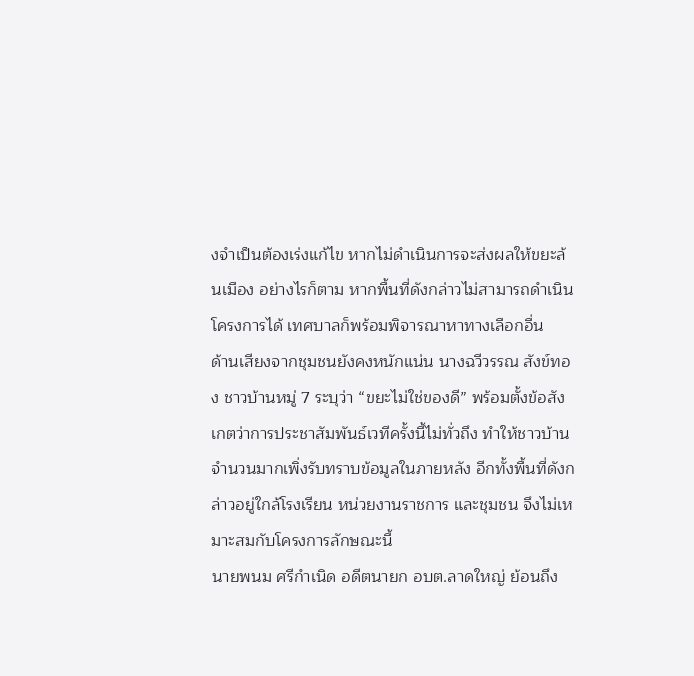งจำเป็นต้องเร่งแก้ไข หากไม่ดำเนินการจะส่งผลให้ขยะล้นเมือง อย่างไรก็ตาม หากพื้นที่ดังกล่าวไม่สามารถดำเนินโครงการได้ เทศบาลก็พร้อมพิจารณาหาทางเลือกอื่น
ด้านเสียงจากชุมชนยังคงหนักแน่น นางฉวีวรรณ สังข์ทอง ชาวบ้านหมู่ 7 ระบุว่า “ขยะไม่ใช่ของดี” พร้อมตั้งข้อสังเกตว่าการประชาสัมพันธ์เวทีครั้งนี้ไม่ทั่วถึง ทำให้ชาวบ้านจำนวนมากเพิ่งรับทราบข้อมูลในภายหลัง อีกทั้งพื้นที่ดังกล่าวอยู่ใกล้โรงเรียน หน่วยงานราชการ และชุมชน จึงไม่เหมาะสมกับโครงการลักษณะนี้
นายพนม ศรีกำเนิด อดีตนายก อบต.ลาดใหญ่ ย้อนถึง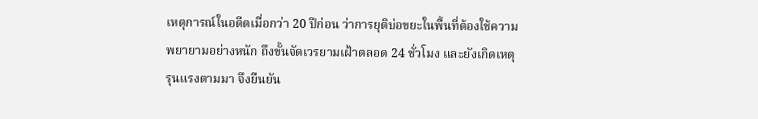เหตุการณ์ในอดีตเมื่อกว่า 20 ปีก่อน ว่าการยุติบ่อขยะในพื้นที่ต้องใช้ความพยายามอย่างหนัก ถึงขั้นจัดเวรยามเฝ้าตลอด 24 ชั่วโมง และยังเกิดเหตุรุนแรงตามมา จึงยืนยัน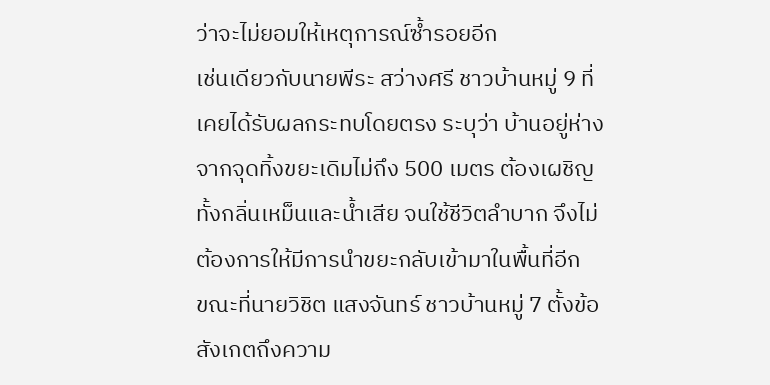ว่าจะไม่ยอมให้เหตุการณ์ซ้ำรอยอีก
เช่นเดียวกับนายพีระ สว่างศรี ชาวบ้านหมู่ 9 ที่เคยได้รับผลกระทบโดยตรง ระบุว่า บ้านอยู่ห่างจากจุดทิ้งขยะเดิมไม่ถึง 500 เมตร ต้องเผชิญทั้งกลิ่นเหม็นและน้ำเสีย จนใช้ชีวิตลำบาก จึงไม่ต้องการให้มีการนำขยะกลับเข้ามาในพื้นที่อีก
ขณะที่นายวิชิต แสงจันทร์ ชาวบ้านหมู่ 7 ตั้งข้อสังเกตถึงความ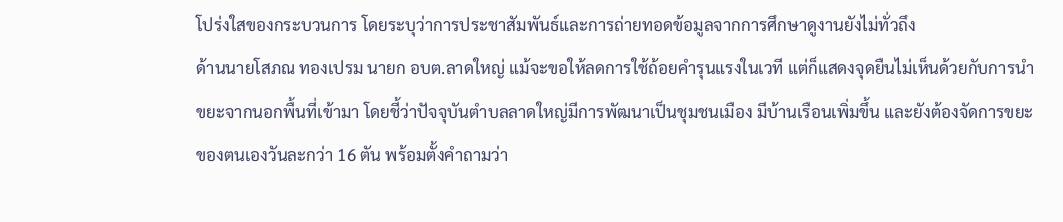โปร่งใสของกระบวนการ โดยระบุว่าการประชาสัมพันธ์และการถ่ายทอดข้อมูลจากการศึกษาดูงานยังไม่ทั่วถึง
ด้านนายโสภณ ทองเปรม นายก อบต.ลาดใหญ่ แม้จะขอให้ลดการใช้ถ้อยคำรุนแรงในเวที แต่ก็แสดงจุดยืนไม่เห็นด้วยกับการนำขยะจากนอกพื้นที่เข้ามา โดยชี้ว่าปัจจุบันตำบลลาดใหญ่มีการพัฒนาเป็นชุมชนเมือง มีบ้านเรือนเพิ่มขึ้น และยังต้องจัดการขยะของตนเองวันละกว่า 16 ตัน พร้อมตั้งคำถามว่า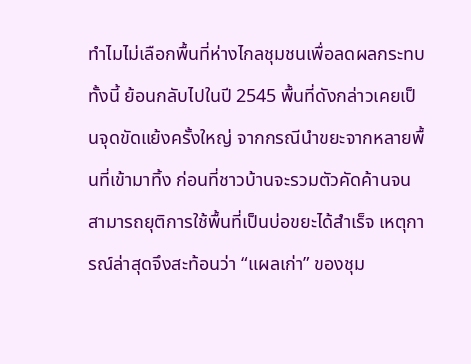ทำไมไม่เลือกพื้นที่ห่างไกลชุมชนเพื่อลดผลกระทบ
ทั้งนี้ ย้อนกลับไปในปี 2545 พื้นที่ดังกล่าวเคยเป็นจุดขัดแย้งครั้งใหญ่ จากกรณีนำขยะจากหลายพื้นที่เข้ามาทิ้ง ก่อนที่ชาวบ้านจะรวมตัวคัดค้านจนสามารถยุติการใช้พื้นที่เป็นบ่อขยะได้สำเร็จ เหตุการณ์ล่าสุดจึงสะท้อนว่า “แผลเก่า” ของชุม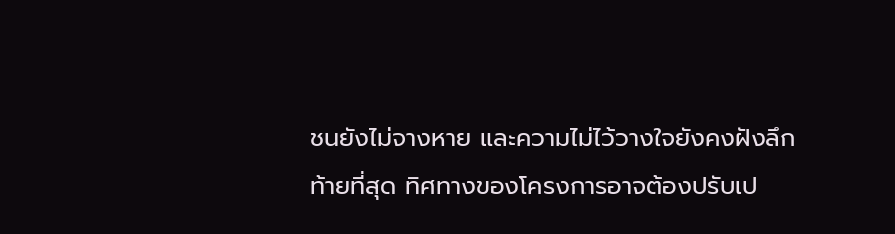ชนยังไม่จางหาย และความไม่ไว้วางใจยังคงฝังลึก
ท้ายที่สุด ทิศทางของโครงการอาจต้องปรับเป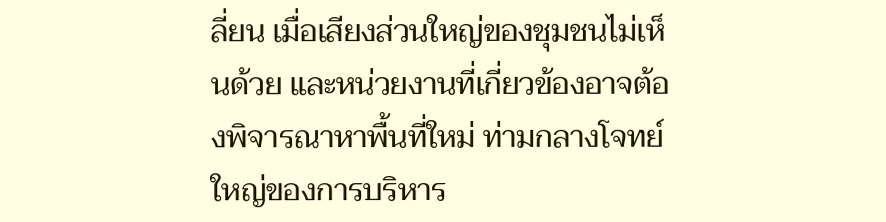ลี่ยน เมื่อเสียงส่วนใหญ่ของชุมชนไม่เห็นด้วย และหน่วยงานที่เกี่ยวข้องอาจต้องพิจารณาหาพื้นที่ใหม่ ท่ามกลางโจทย์ใหญ่ของการบริหาร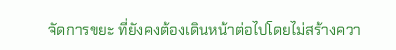จัดการขยะ ที่ยังคงต้องเดินหน้าต่อไปโดยไม่สร้างควา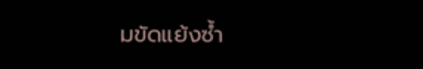มขัดแย้งซ้ำ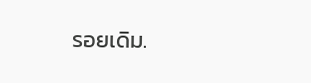รอยเดิม.